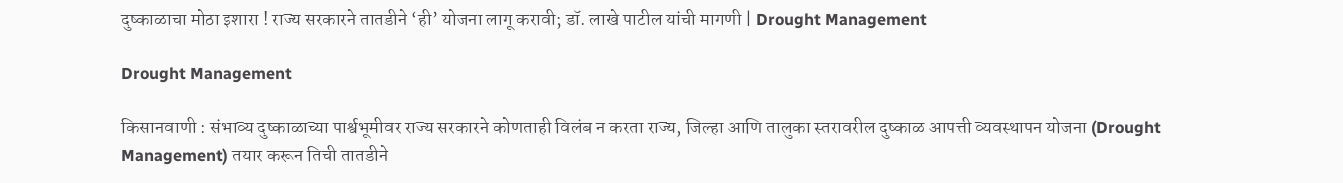दुष्काळाचा मोठा इशारा ! राज्य सरकारने तातडीने ‘ही’ योजना लागू करावी; डॉ. लाखे पाटील यांची मागणी | Drought Management

Drought Management

किसानवाणी : संभाव्य दुष्काळाच्या पार्श्वभूमीवर राज्य सरकारने कोणताही विलंब न करता राज्य, जिल्हा आणि तालुका स्तरावरील दुष्काळ आपत्ती व्यवस्थापन योजना (Drought Management) तयार करून तिची तातडीने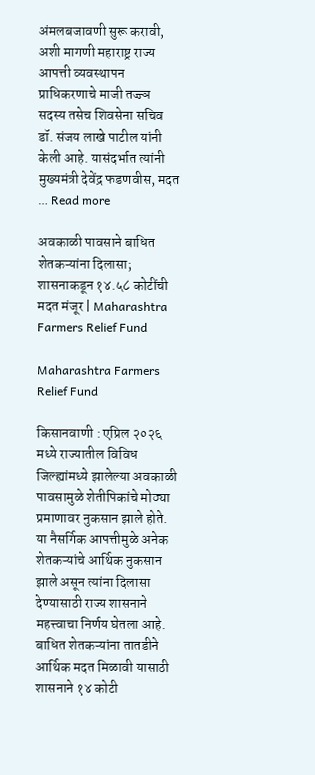अंमलबजावणी सुरू करावी, अशी मागणी महाराष्ट्र राज्य आपत्ती व्यवस्थापन प्राधिकरणाचे माजी तज्ज्ञ सदस्य तसेच शिवसेना सचिव डॉ. संजय लाखे पाटील यांनी केली आहे. यासंदर्भात त्यांनी मुख्यमंत्री देवेंद्र फडणवीस, मदत … Read more

अवकाळी पावसाने बाधित शेतकऱ्यांना दिलासा; शासनाकडून १४.५८ कोटींची मदत मंजूर | Maharashtra Farmers Relief Fund

Maharashtra Farmers Relief Fund

किसानवाणी : एप्रिल २०२६ मध्ये राज्यातील विविध जिल्ह्यांमध्ये झालेल्या अवकाळी पावसामुळे शेतीपिकांचे मोठ्या प्रमाणावर नुकसान झाले होते. या नैसर्गिक आपत्तीमुळे अनेक शेतकऱ्यांचे आर्थिक नुकसान झाले असून त्यांना दिलासा देण्यासाठी राज्य शासनाने महत्त्वाचा निर्णय घेतला आहे. बाधित शेतकऱ्यांना तातडीने आर्थिक मदत मिळावी यासाठी शासनाने १४ कोटी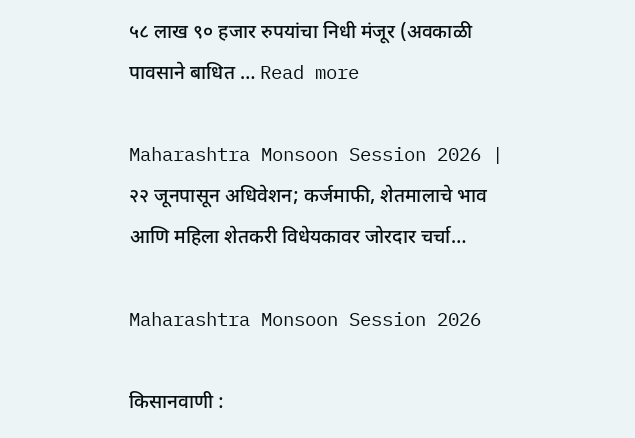५८ लाख ९० हजार रुपयांचा निधी मंजूर (अवकाळी पावसाने बाधित … Read more

Maharashtra Monsoon Session 2026 | २२ जूनपासून अधिवेशन; कर्जमाफी, शेतमालाचे भाव आणि महिला शेतकरी विधेयकावर जोरदार चर्चा…

Maharashtra Monsoon Session 2026

किसानवाणी :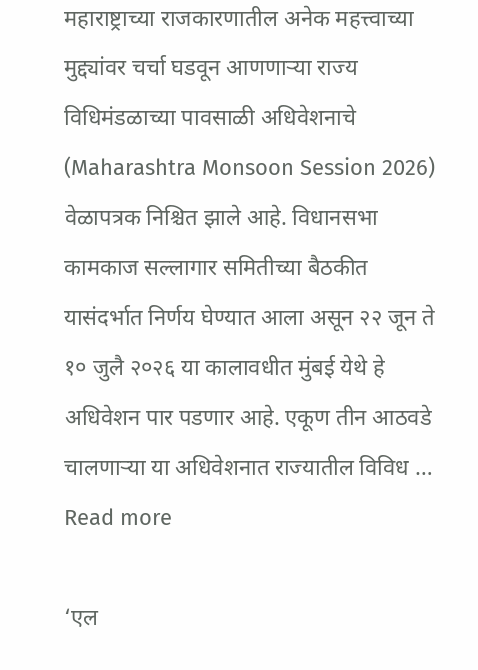महाराष्ट्राच्या राजकारणातील अनेक महत्त्वाच्या मुद्द्यांवर चर्चा घडवून आणणाऱ्या राज्य विधिमंडळाच्या पावसाळी अधिवेशनाचे (Maharashtra Monsoon Session 2026) वेळापत्रक निश्चित झाले आहे. विधानसभा कामकाज सल्लागार समितीच्या बैठकीत यासंदर्भात निर्णय घेण्यात आला असून २२ जून ते १० जुलै २०२६ या कालावधीत मुंबई येथे हे अधिवेशन पार पडणार आहे. एकूण तीन आठवडे चालणाऱ्या या अधिवेशनात राज्यातील विविध … Read more

‘एल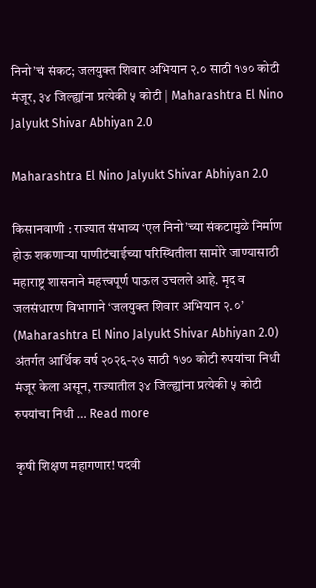निनो’चं संकट; जलयुक्त शिवार अभियान २.० साठी १७० कोटी मंजूर, ३४ जिल्ह्यांना प्रत्येकी ५ कोटी | Maharashtra El Nino Jalyukt Shivar Abhiyan 2.0

Maharashtra El Nino Jalyukt Shivar Abhiyan 2.0

किसानवाणी : राज्यात संभाव्य ‘एल निनो’च्या संकटामुळे निर्माण होऊ शकणाऱ्या पाणीटंचाईच्या परिस्थितीला सामोरे जाण्यासाठी महाराष्ट्र शासनाने महत्त्वपूर्ण पाऊल उचलले आहे. मृद व जलसंधारण विभागाने ‘जलयुक्त शिवार अभियान २.०’ (Maharashtra El Nino Jalyukt Shivar Abhiyan 2.0) अंतर्गत आर्थिक वर्ष २०२६-२७ साठी १७० कोटी रुपयांचा निधी मंजूर केला असून, राज्यातील ३४ जिल्ह्यांना प्रत्येकी ५ कोटी रुपयांचा निधी … Read more

कृषी शिक्षण महागणार! पदवी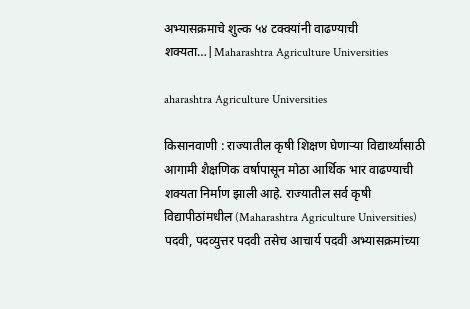अभ्यासक्रमाचे शुल्क ५४ टक्क्यांनी वाढण्याची शक्यता…|Maharashtra Agriculture Universities

aharashtra Agriculture Universities

किसानवाणी : राज्यातील कृषी शिक्षण घेणाऱ्या विद्यार्थ्यांसाठी आगामी शैक्षणिक वर्षापासून मोठा आर्थिक भार वाढण्याची शक्यता निर्माण झाली आहे. राज्यातील सर्व कृषी विद्यापीठांमधील (Maharashtra Agriculture Universities) पदवी, पदव्युत्तर पदवी तसेच आचार्य पदवी अभ्यासक्रमांच्या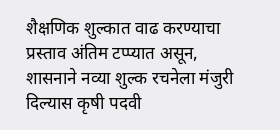शैक्षणिक शुल्कात वाढ करण्याचा प्रस्ताव अंतिम टप्प्यात असून, शासनाने नव्या शुल्क रचनेला मंजुरी दिल्यास कृषी पदवी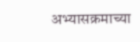अभ्यासक्रमाच्या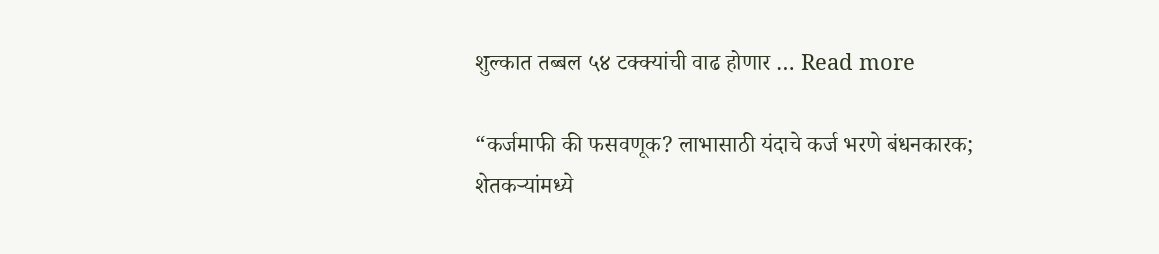शुल्कात तब्बल ५४ टक्क्यांची वाढ होणार … Read more

“कर्जमाफी की फसवणूक? लाभासाठी यंदाचे कर्ज भरणे बंधनकारक; शेतकऱ्यांमध्ये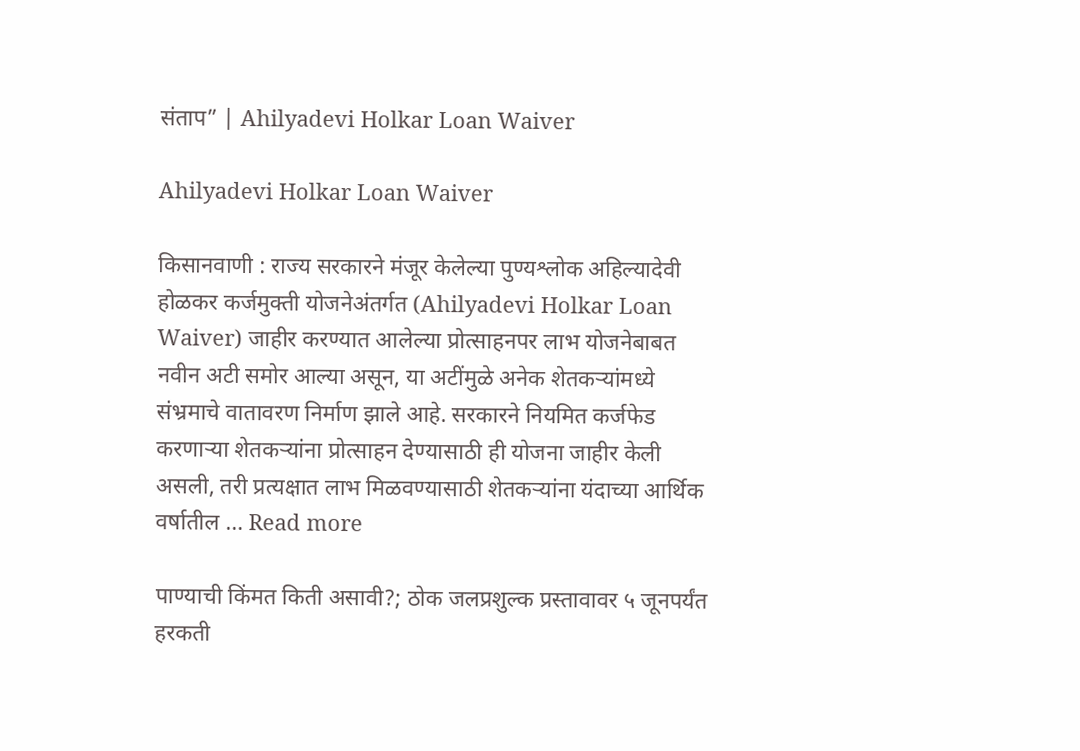संताप” | Ahilyadevi Holkar Loan Waiver

Ahilyadevi Holkar Loan Waiver

किसानवाणी : राज्य सरकारने मंजूर केलेल्या पुण्यश्लोक अहिल्यादेवी होळकर कर्जमुक्ती योजनेअंतर्गत (Ahilyadevi Holkar Loan Waiver) जाहीर करण्यात आलेल्या प्रोत्साहनपर लाभ योजनेबाबत नवीन अटी समोर आल्या असून, या अटींमुळे अनेक शेतकऱ्यांमध्ये संभ्रमाचे वातावरण निर्माण झाले आहे. सरकारने नियमित कर्जफेड करणाऱ्या शेतकऱ्यांना प्रोत्साहन देण्यासाठी ही योजना जाहीर केली असली, तरी प्रत्यक्षात लाभ मिळवण्यासाठी शेतकऱ्यांना यंदाच्या आर्थिक वर्षातील … Read more

पाण्याची किंमत किती असावी?; ठोक जलप्रशुल्क प्रस्तावावर ५ जूनपर्यंत हरकती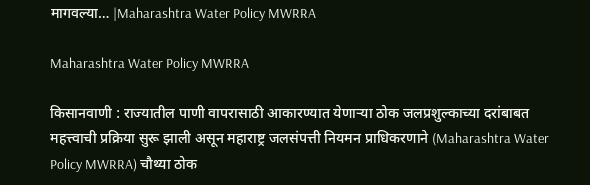मागवल्या… |Maharashtra Water Policy MWRRA

Maharashtra Water Policy MWRRA

किसानवाणी : राज्यातील पाणी वापरासाठी आकारण्यात येणाऱ्या ठोक जलप्रशुल्काच्या दरांबाबत महत्त्वाची प्रक्रिया सुरू झाली असून महाराष्ट्र जलसंपत्ती नियमन प्राधिकरणाने (Maharashtra Water Policy MWRRA) चौथ्या ठोक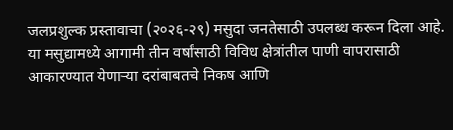जलप्रशुल्क प्रस्तावाचा (२०२६-२९) मसुदा जनतेसाठी उपलब्ध करून दिला आहे. या मसुद्यामध्ये आगामी तीन वर्षांसाठी विविध क्षेत्रांतील पाणी वापरासाठी आकारण्यात येणाऱ्या दरांबाबतचे निकष आणि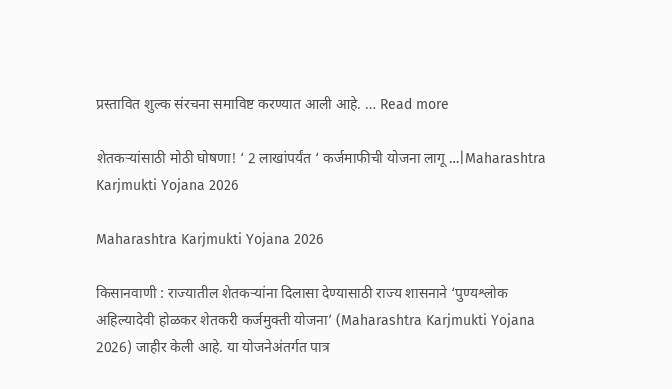प्रस्तावित शुल्क संरचना समाविष्ट करण्यात आली आहे. … Read more

शेतकऱ्यांसाठी मोठी घोषणा! ‘ 2 लाखांपर्यंत ‘ कर्जमाफीची योजना लागू …|Maharashtra Karjmukti Yojana 2026

Maharashtra Karjmukti Yojana 2026

किसानवाणी : राज्यातील शेतकऱ्यांना दिलासा देण्यासाठी राज्य शासनाने ‘पुण्यश्लोक अहिल्यादेवी होळकर शेतकरी कर्जमुक्ती योजना’ (Maharashtra Karjmukti Yojana 2026) जाहीर केली आहे. या योजनेअंतर्गत पात्र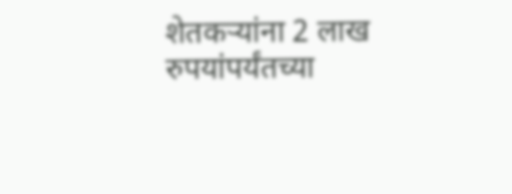शेतकऱ्यांना 2 लाख रुपयांपर्यंतच्या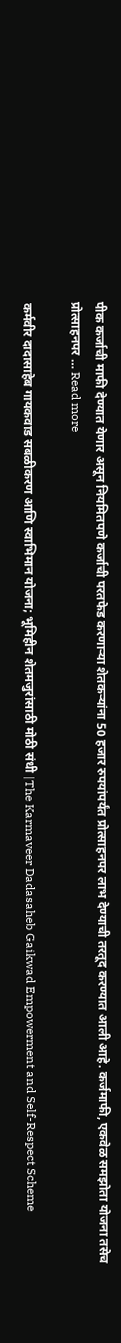पीक कर्जाची माफी देण्यात येणार असून नियमितपणे कर्जाची परतफेड करणाऱ्या शेतकऱ्यांना 50 हजार रुपयांपर्यंत प्रोत्साहनपर लाभ देण्याची तरतूद करण्यात आली आहे. कर्जमाफी, एकवेळ समझोता योजना तसेच प्रोत्साहनपर … Read more

कर्मवीर दादासाहेब गायकवाड सबळीकरण आणि स्वाभिमान योजना; भूमिहीन शेतमजुरांसाठी मोठी संधी |The Karmaveer Dadasaheb Gaikwad Empowerment and Self-Respect Scheme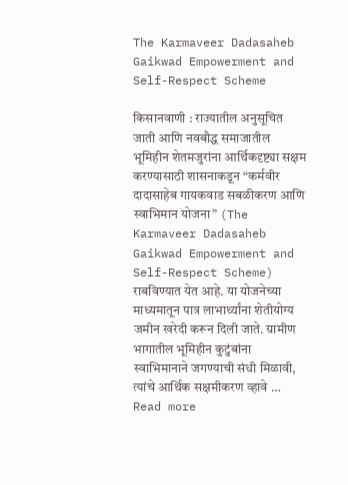The Karmaveer Dadasaheb Gaikwad Empowerment and Self-Respect Scheme

किसानवाणी : राज्यातील अनुसूचित जाती आणि नवबौद्ध समाजातील भूमिहीन शेतमजुरांना आर्थिकदृष्ट्या सक्षम करण्यासाठी शासनाकडून “कर्मवीर दादासाहेब गायकवाड सबळीकरण आणि स्वाभिमान योजना” (The Karmaveer Dadasaheb Gaikwad Empowerment and Self-Respect Scheme) राबविण्यात येत आहे. या योजनेच्या माध्यमातून पात्र लाभार्थ्यांना शेतीयोग्य जमीन खरेदी करून दिली जाते. ग्रामीण भागातील भूमिहीन कुटुंबांना स्वाभिमानाने जगण्याची संधी मिळावी, त्यांचे आर्थिक सक्षमीकरण व्हावे … Read more